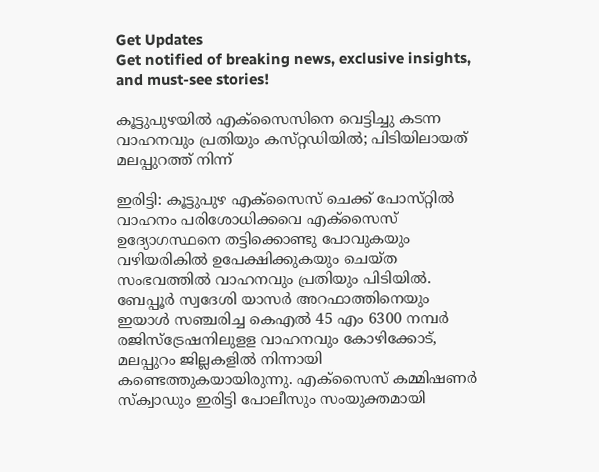Get Updates
Get notified of breaking news, exclusive insights, and must-see stories!

കൂട്ടുപുഴയില്‍ എക്‌സൈസിനെ വെട്ടിച്ചു കടന്ന വാഹനവും പ്രതിയും കസ്‌റ്റഡിയില്‍; പിടിയിലായത് മലപ്പുറത്ത് നിന്ന്

ഇരിട്ടി: കൂട്ടുപുഴ എക്‌സൈസ് ചെക്ക് പോസ്‌റ്റില്‍ വാഹനം പരിശോധിക്കവെ എക്‌സൈസ് ഉദ്യോഗസ്ഥനെ തട്ടിക്കൊണ്ടു പോവുകയും വഴിയരികില്‍ ഉപേക്ഷിക്കുകയും ചെയ്‌ത സംഭവത്തില്‍ വാഹനവും പ്രതിയും പിടിയില്‍. ബേപ്പൂര്‍ സ്വദേശി യാസര്‍ അറഫാത്തിനെയും ഇയാള്‍ സഞ്ചരിച്ച കെഎല്‍ 45 എം 6300 നമ്പര്‍ രജിസ്‌ട്രേഷനിലുളള വാഹനവും കോഴിക്കോട്, മലപ്പുറം ജില്ലകളില്‍ നിന്നായി കണ്ടെത്തുകയായിരുന്നു. എക്‌സൈസ് കമ്മിഷണര്‍ സ്‌ക്വാഡും ഇരിട്ടി പോലീസും സംയുക്തമായി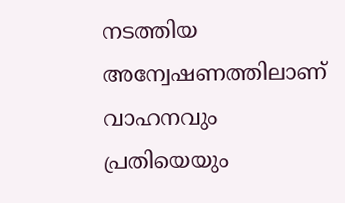നടത്തിയ അന്വേഷണത്തിലാണ് വാഹനവും പ്രതിയെയും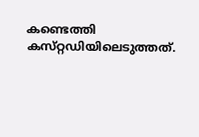കണ്ടെത്തി കസ്‌റ്റഡിയിലെടുത്തത്.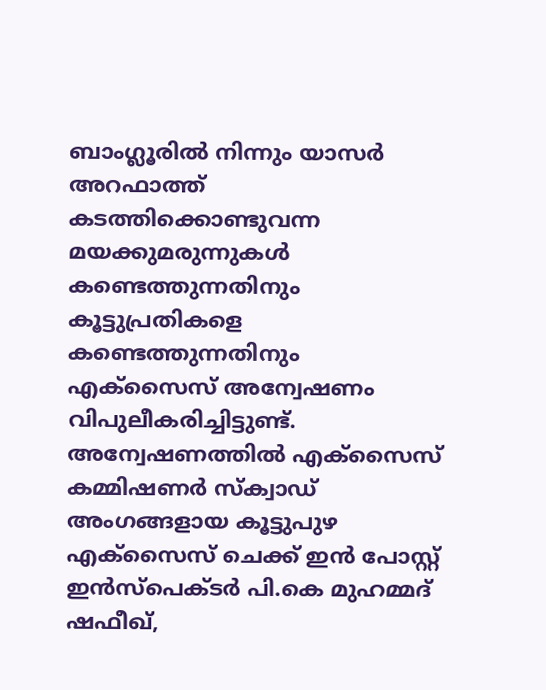ബാംഗ്ലൂരിൽ നിന്നും യാസര്‍ അറഫാത്ത് കടത്തിക്കൊണ്ടുവന്ന മയക്കുമരുന്നുകള്‍ കണ്ടെത്തുന്നതിനും കൂട്ടുപ്രതികളെ കണ്ടെത്തുന്നതിനും എക്‌സൈസ് അന്വേഷണം വിപുലീകരിച്ചിട്ടുണ്ട്. അന്വേഷണത്തില്‍ എക്‌സൈസ് കമ്മിഷണര്‍ സ്‌ക്വാഡ് അംഗങ്ങളായ കൂട്ടുപുഴ എക്‌സൈസ് ചെക്ക് ഇന്‍ പോസ്റ്റ് ഇന്‍സ്‌പെക്ടര്‍ പി.കെ മുഹമ്മദ് ഷഫീഖ്,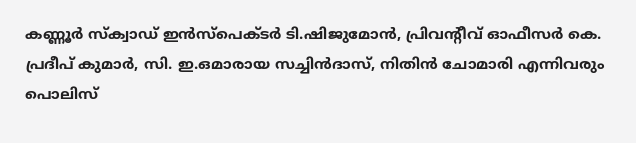കണ്ണൂര്‍ സ്‌ക്വാഡ് ഇന്‍സ്‌പെക്ടര്‍ ടി.ഷിജുമോന്‍, പ്രിവന്റീവ് ഓഫീസര്‍ കെ. പ്രദീപ് കുമാര്‍, സി. ഇ.ഒമാരായ സച്ചിന്‍ദാസ്, നിതിന്‍ ചോമാരി എന്നിവരും പൊലിസ്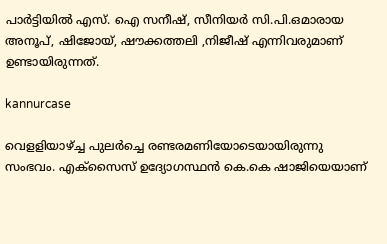പാര്‍ട്ടിയില്‍ എസ്. ഐ സനീഷ്, സീനിയര്‍ സി.പി.ഒമാരായ അനൂപ്, ഷിജോയ്, ഷൗക്കത്തലി ,നിജീഷ് എന്നിവരുമാണ് ഉണ്ടായിരുന്നത്.

kannurcase

വെളളിയാഴ്ച്ച പുലര്‍ച്ചെ രണ്ടരമണിയോടെയായിരുന്നു സംഭവം. എക്‌സൈസ് ഉദ്യോഗസ്ഥന്‍ കെ.കെ ഷാജിയെയാണ്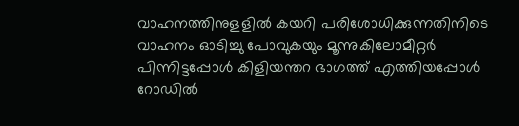വാഹനത്തിനുളളില്‍ കയറി പരിശോധിക്കുന്നതിനിടെ വാഹനം ഓടിച്ചു പോവുകയും മൂന്നുകിലോമീറ്റര്‍ പിന്നിട്ടപ്പോള്‍ കിളിയന്തറ ഭാഗത്ത് എത്തിയപ്പോള്‍ റോഡില്‍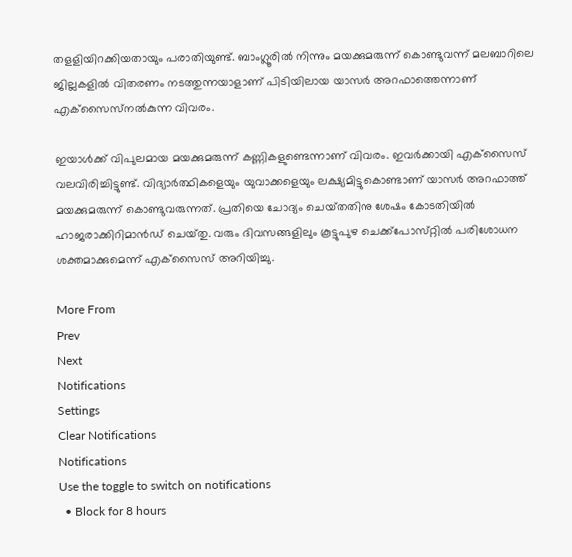തളളിയിറക്കിയതായും പരാതിയുണ്ട്. ബാംഗ്ലൂരിൽ നിന്നും മയക്കുമരുന്ന് കൊണ്ടുവന്ന് മലബാറിലെ ജില്ലകളില്‍ വിതരണം നടത്തുന്നയാളാണ് പിടിയിലായ യാസര്‍ അറഫാത്തെന്നാണ് എക്‌സൈസ്‌നല്‍കുന്ന വിവരം.

ഇയാള്‍ക്ക് വിപുലമായ മയക്കുമരുന്ന് കണ്ണികളുണ്ടെന്നാണ് വിവരം. ഇവര്‍ക്കായി എക്‌സൈസ് വലവിരിച്ചിട്ടുണ്ട്. വിദ്യാര്‍ത്ഥികളെയും യുവാക്കളെയും ലക്ഷ്യമിട്ടുകൊണ്ടാണ് യാസര്‍ അറഫാത്ത് മയക്കുമരുന്ന് കൊണ്ടുവരുന്നത്. പ്രതിയെ ചോദ്യം ചെയ്‌തതിനു ശേഷം കോടതിയില്‍ ഹാജരാക്കിറിമാന്‍ഡ് ചെയ്‌തു. വരും ദിവസങ്ങളിലും കൂട്ടുപുഴ ചെക്ക്‌പോസ്‌റ്റില്‍ പരിശോധന ശക്തമാക്കുമെന്ന് എക്‌സൈസ് അറിയിച്ചു.

More From
Prev
Next
Notifications
Settings
Clear Notifications
Notifications
Use the toggle to switch on notifications
  • Block for 8 hours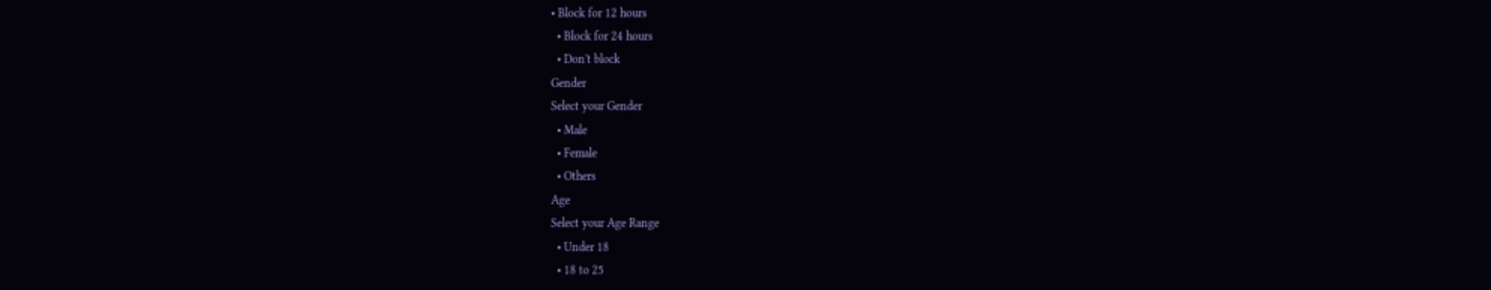• Block for 12 hours
  • Block for 24 hours
  • Don't block
Gender
Select your Gender
  • Male
  • Female
  • Others
Age
Select your Age Range
  • Under 18
  • 18 to 25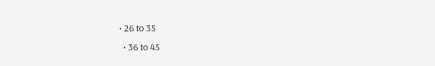• 26 to 35
  • 36 to 45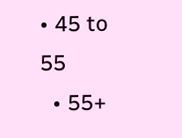• 45 to 55
  • 55+